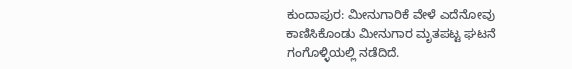ಕುಂದಾಪುರ: ಮೀನುಗಾರಿಕೆ ವೇಳೆ ಎದೆನೋವು ಕಾಣಿಸಿಕೊಂಡು ಮೀನುಗಾರ ಮೃತಪಟ್ಟ ಘಟನೆ ಗಂಗೊಳ್ಳಿಯಲ್ಲಿ ನಡೆದಿದೆ.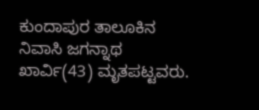ಕುಂದಾಪುರ ತಾಲೂಕಿನ ನಿವಾಸಿ ಜಗನ್ನಾಥ ಖಾರ್ವಿ(43) ಮೃತಪಟ್ಟವರು.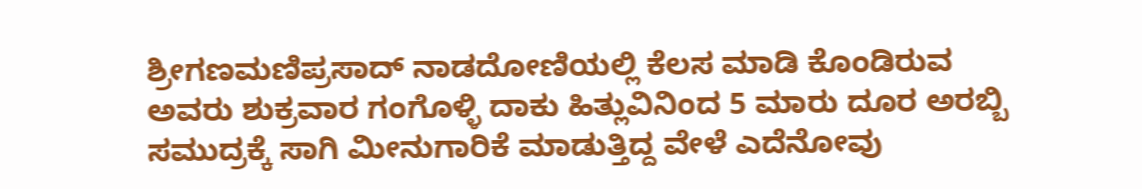ಶ್ರೀಗಣಮಣಿಪ್ರಸಾದ್ ನಾಡದೋಣಿಯಲ್ಲಿ ಕೆಲಸ ಮಾಡಿ ಕೊಂಡಿರುವ ಅವರು ಶುಕ್ರವಾರ ಗಂಗೊಳ್ಳಿ ದಾಕು ಹಿತ್ಲುವಿನಿಂದ 5 ಮಾರು ದೂರ ಅರಬ್ಬಿ ಸಮುದ್ರಕ್ಕೆ ಸಾಗಿ ಮೀನುಗಾರಿಕೆ ಮಾಡುತ್ತಿದ್ದ ವೇಳೆ ಎದೆನೋವು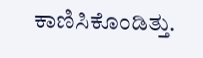ಕಾಣಿಸಿಕೊಂಡಿತ್ತು.